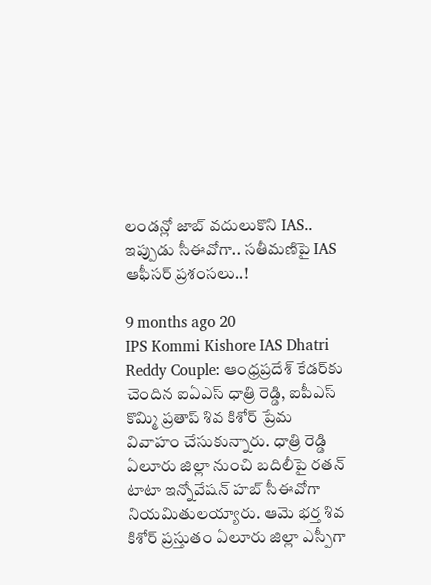లండన్లో జాబ్ వదులుకొని IAS.. ఇప్పుడు సీఈవోగా.. సతీమణిపై IAS ఆఫీసర్ ప్రశంసలు..!

9 months ago 20
IPS Kommi Kishore IAS Dhatri Reddy Couple: ఆంధ్రప్రదేశ్ కేడర్‌కు చెందిన ఐఏఎస్ ధాత్రి రెడ్డి, ఐపీఎస్ కొమ్మి ప్రతాప్ శివ కిశోర్ ప్రేమ వివాహం చేసుకున్నారు. ధాత్రి రెడ్డి ఏలూరు జిల్లా నుంచి బదిలీపై రతన్ టాటా ఇన్నోవేషన్ హబ్ సీఈవోగా నియమితులయ్యారు. ఆమె భర్త శివ కిశోర్ ప్రస్తుతం ఏలూరు జిల్లా ఎస్పీగా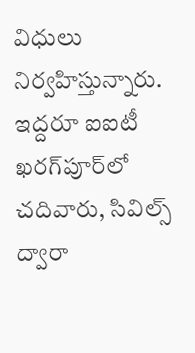విధులు నిర్వహిస్తున్నారు. ఇద్దరూ ఐఐటీ ఖరగ్‌పూర్‌లో చదివారు, సివిల్స్ ద్వారా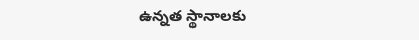ఉన్నత స్థానాలకు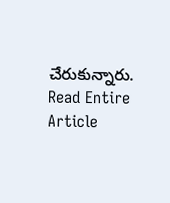చేరుకున్నారు.
Read Entire Article